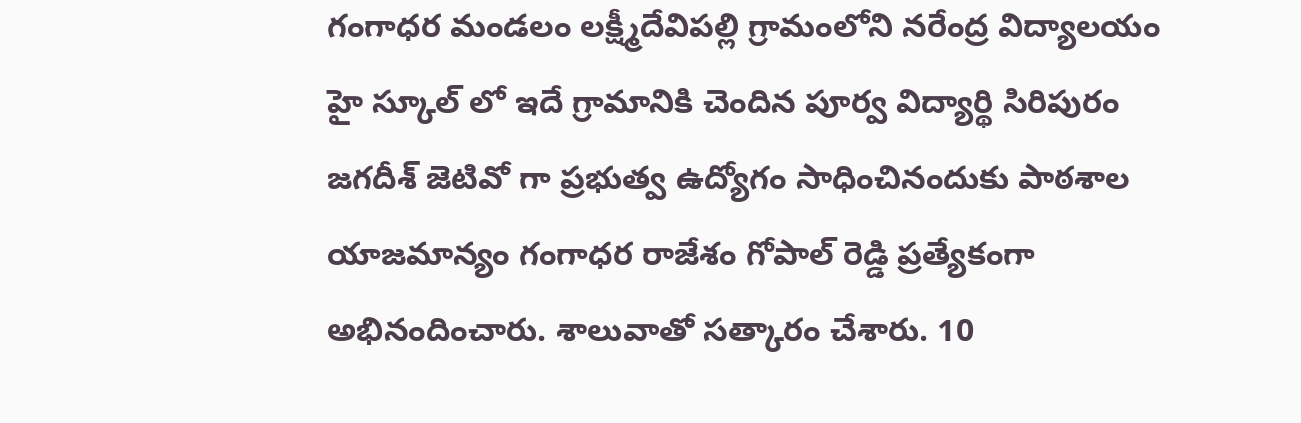గంగాధర మండలం లక్ష్మీదేవిపల్లి గ్రామంలోని నరేంద్ర విద్యాలయం హై స్కూల్ లో ఇదే గ్రామానికి చెందిన పూర్వ విద్యార్థి సిరిపురం జగదీశ్ జెటివో గా ప్రభుత్వ ఉద్యోగం సాధించినందుకు పాఠశాల యాజమాన్యం గంగాధర రాజేశం గోపాల్ రెడ్డి ప్రత్యేకంగా అభినందించారు. శాలువాతో సత్కారం చేశారు. 10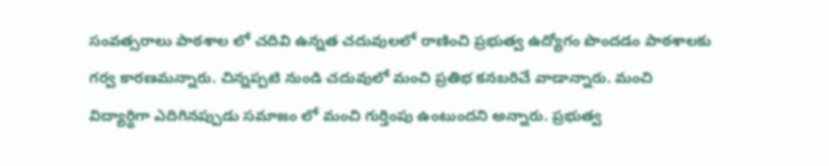సంవత్సరాలు పాఠశాల లో చదివి ఉన్నత చదువులలో రాణించి ప్రభుత్వ ఉద్యోగం పొందడం పాఠశాలకు గర్వ కారణమన్నారు. చిన్నప్పటి నుండి చదువులో మంచి ప్రతిభ కనబరిచే వాడాన్నారు. మంచి విద్యార్థిగా ఎదిగినప్పుడు సమాజం లో మంచి గుర్తింపు ఉంటుందని అన్నారు. ప్రభుత్వ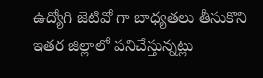ఉద్యోగి జెటివో గా బాధ్యతలు తీసుకొని ఇతర జిల్లాలో పనిచేస్తున్నట్లు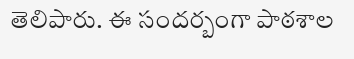తెలిపారు. ఈ సందర్బంగా పాఠశాల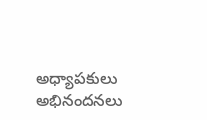అధ్యాపకులు అభినందనలు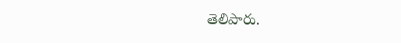తెలిపారు.